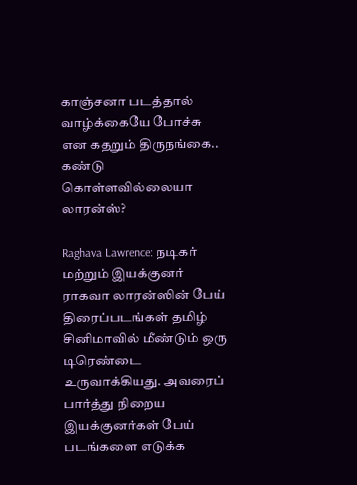காஞ்சனா படத்தால் வாழ்க்கையே போச்சு என கதறும் திருநங்கை.. கண்டு கொள்ளவில்லையா லாரன்ஸ்?

Raghava Lawrence: நடிகர் மற்றும் இயக்குனர் ராகவா லாரன்ஸின் பேய் திரைப்படங்கள் தமிழ் சினிமாவில் மீண்டும் ஒரு டிரெண்டை உருவாக்கியது. அவரைப் பார்த்து நிறைய இயக்குனர்கள் பேய் படங்களை எடுக்க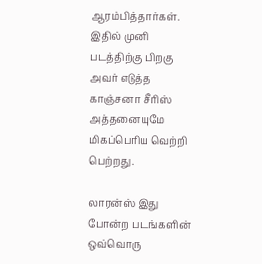ஆரம்பித்தார்கள். இதில் முனி படத்திற்கு பிறகு அவர் எடுத்த காஞ்சனா சீரிஸ் அத்தனையுமே மிகப்பெரிய வெற்றி பெற்றது.

லாரன்ஸ் இது போன்ற படங்களின் ஒவ்வொரு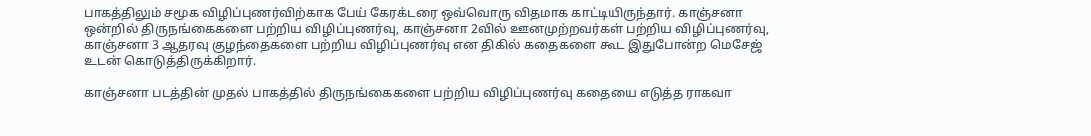பாகத்திலும் சமூக விழிப்புணர்விற்காக பேய் கேரக்டரை ஒவ்வொரு விதமாக காட்டியிருந்தார். காஞ்சனா ஒன்றில் திருநங்கைகளை பற்றிய விழிப்புணர்வு, காஞ்சனா 2வில் ஊனமுற்றவர்கள் பற்றிய விழிப்புணர்வு, காஞ்சனா 3 ஆதரவு குழந்தைகளை பற்றிய விழிப்புணர்வு என திகில் கதைகளை கூட இதுபோன்ற மெசேஜ் உடன் கொடுத்திருக்கிறார்.

காஞ்சனா படத்தின் முதல் பாகத்தில் திருநங்கைகளை பற்றிய விழிப்புணர்வு கதையை எடுத்த ராகவா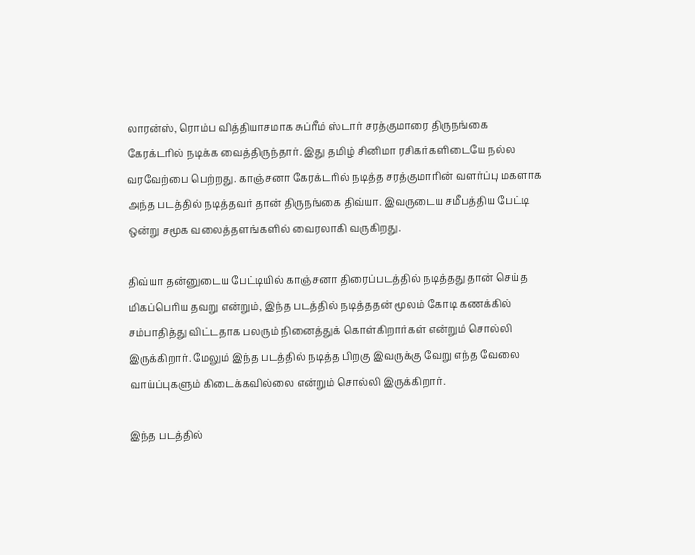லாரன்ஸ், ரொம்ப வித்தியாசமாக சுப்ரீம் ஸ்டார் சரத்குமாரை திருநங்கை கேரக்டரில் நடிக்க வைத்திருந்தார். இது தமிழ் சினிமா ரசிகர்களிடையே நல்ல வரவேற்பை பெற்றது. காஞ்சனா கேரக்டரில் நடித்த சரத்குமாரின் வளர்ப்பு மகளாக அந்த படத்தில் நடித்தவர் தான் திருநங்கை திவ்யா. இவருடைய சமீபத்திய பேட்டி ஒன்று சமூக வலைத்தளங்களில் வைரலாகி வருகிறது.

திவ்யா தன்னுடைய பேட்டியில் காஞ்சனா திரைப்படத்தில் நடித்தது தான் செய்த மிகப்பெரிய தவறு என்றும், இந்த படத்தில் நடித்ததன் மூலம் கோடி கணக்கில் சம்பாதித்து விட்டதாக பலரும் நினைத்துக் கொள்கிறார்கள் என்றும் சொல்லி இருக்கிறார். மேலும் இந்த படத்தில் நடித்த பிறகு இவருக்கு வேறு எந்த வேலை வாய்ப்புகளும் கிடைக்கவில்லை என்றும் சொல்லி இருக்கிறார்.

இந்த படத்தில்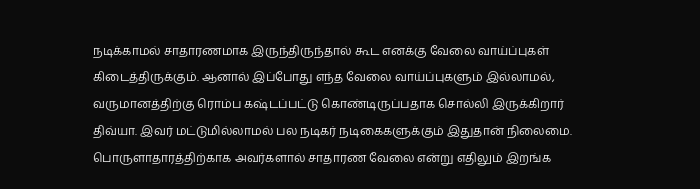நடிக்காமல் சாதாரணமாக இருந்திருந்தால் கூட எனக்கு வேலை வாய்ப்புகள் கிடைத்திருக்கும். ஆனால் இப்போது எந்த வேலை வாய்ப்புகளும் இல்லாமல், வருமானத்திற்கு ரொம்ப கஷ்டப்பட்டு கொண்டிருப்பதாக சொல்லி இருக்கிறார் திவ்யா. இவர் மட்டுமில்லாமல் பல நடிகர் நடிகைகளுக்கும் இதுதான் நிலைமை. பொருளாதாரத்திற்காக அவர்களால் சாதாரண வேலை என்று எதிலும் இறங்க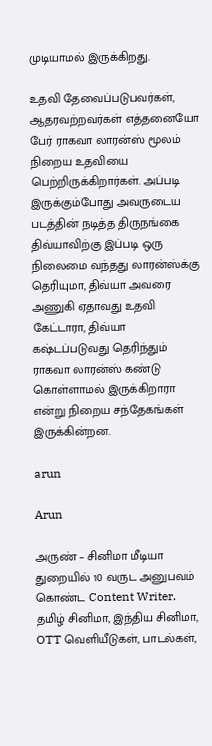முடியாமல் இருக்கிறது.

உதவி தேவைப்படுபவர்கள், ஆதரவற்றவர்கள் எத்தனையோ பேர் ராகவா லாரன்ஸ் மூலம் நிறைய உதவியை பெற்றிருக்கிறார்கள். அப்படி இருக்கும்போது அவருடைய படத்தின் நடித்த திருநங்கை திவ்யாவிற்கு இப்படி ஒரு நிலைமை வந்தது லாரன்ஸ்க்கு தெரியுமா, திவ்யா அவரை அணுகி ஏதாவது உதவி கேட்டாரா, திவ்யா கஷ்டப்படுவது தெரிந்தும் ராகவா லாரன்ஸ் கண்டு கொள்ளாமல் இருக்கிறாரா என்று நிறைய சந்தேகங்கள் இருக்கின்றன.

arun

Arun

அருண் – சினிமா மீடியா துறையில் 10 வருட அனுபவம் கொண்ட Content Writer. தமிழ் சினிமா, இந்திய சினிமா, OTT வெளியீடுகள், பாடல்கள்,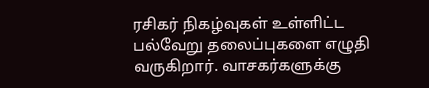ரசிகர் நிகழ்வுகள் உள்ளிட்ட பல்வேறு தலைப்புகளை எழுதி வருகிறார். வாசகர்களுக்கு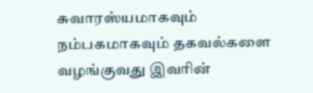சுவாரஸ்யமாகவும் நம்பகமாகவும் தகவல்களை வழங்குவது இவரின்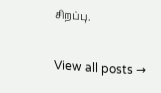சிறப்பு.

View all posts →